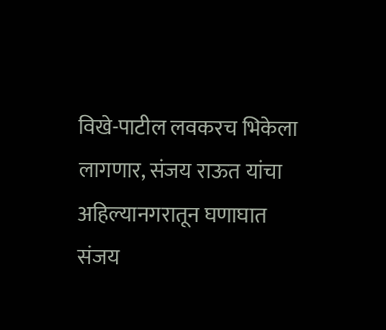विखे-पाटील लवकरच भिकेला लागणार, संजय राऊत यांचा अहिल्यानगरातून घणाघात
संजय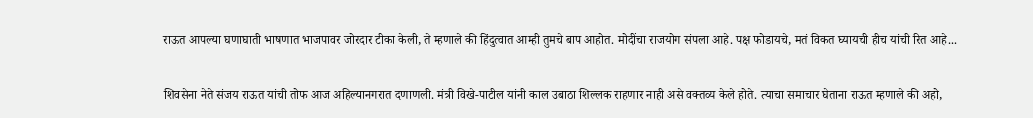राऊत आपल्या घणाघाती भाषणात भाजपावर जोरदार टीका केली, ते म्हणाले की हिंदुत्वात आम्ही तुमचे बाप आहोत. मोदींचा राजयोग संपला आहे. पक्ष फोडायचे, मतं विकत घ्यायची हीच यांची रित आहे...

शिवसेना नेते संजय राऊत यांची तोफ आज अहिल्यानगरात दणाणली. मंत्री विखे-पाटील यांनी काल उबाठा शिल्लक राहणार नाही असे वक्तव्य केले होते. त्याचा समाचार घेताना राऊत म्हणाले की अहो,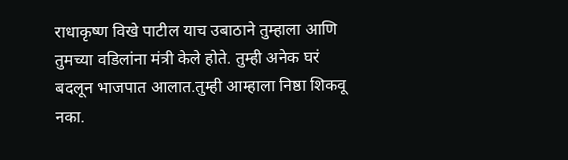राधाकृष्ण विखे पाटील याच उबाठाने तुम्हाला आणि तुमच्या वडिलांना मंत्री केले होते. तुम्ही अनेक घरं बदलून भाजपात आलात.तुम्ही आम्हाला निष्ठा शिकवू नका.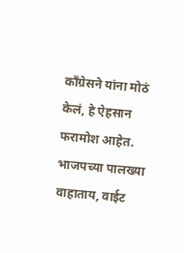काँग्रेसने यांना मोठं केलं, हे ऐहसान फरामोश आहेत. भाजपच्या पालख्या वाहाताय, वाईट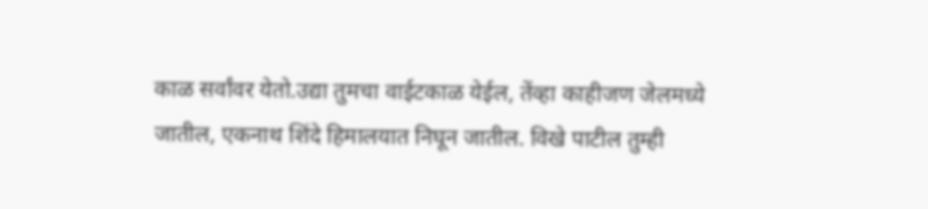काळ सर्वांवर येतो.उद्या तुमचा वाईटकाळ येईल, तेंव्हा काहीजण जेलमध्ये जातील, एकनाथ शिंदे हिमालयात निघून जातील. विखे पाटील तुम्ही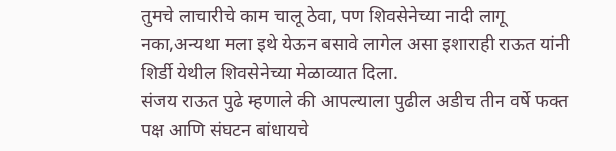तुमचे लाचारीचे काम चालू ठेवा, पण शिवसेनेच्या नादी लागू नका,अन्यथा मला इथे येऊन बसावे लागेल असा इशाराही राऊत यांनी शिर्डी येथील शिवसेनेच्या मेळाव्यात दिला.
संजय राऊत पुढे म्हणाले की आपल्याला पुढील अडीच तीन वर्षे फक्त पक्ष आणि संघटन बांधायचे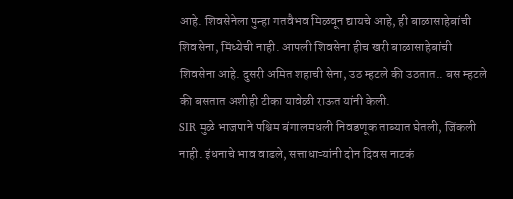आहे. शिवसेनेला पुन्हा गतवैभव मिळवून द्यायचे आहे, ही बाळासाहेबांची शिवसेना, मिंध्येची नाही. आपली शिवसेना हीच खरी बाळासाहेबांची शिवसेना आहे. दुसरी अमित शहाची सेना, उठ म्हटले की उठतात.. बस म्हटले की बसतात अशीही टीका यावेळी राऊत यांनी केली.
SIR मुळे भाजपाने पश्चिम बंगालमधली निवडणूक ताब्यात घेतली, जिंकली नाही. इंधनाचे भाव वाढले, सत्ताधाऱ्यांनी दोन दिवस नाटकं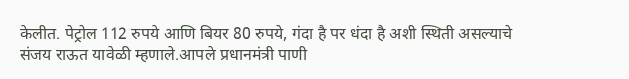केलीत. पेट्रोल 112 रुपये आणि बियर 80 रुपये, गंदा है पर धंदा है अशी स्थिती असल्याचे संजय राऊत यावेळी म्हणाले.आपले प्रधानमंत्री पाणी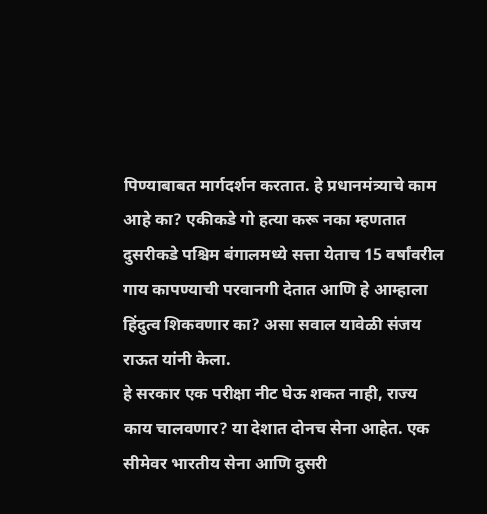पिण्याबाबत मार्गदर्शन करतात. हे प्रधानमंत्र्याचे काम आहे का? एकीकडे गो हत्या करू नका म्हणतात दुसरीकडे पश्चिम बंगालमध्ये सत्ता येताच 15 वर्षांवरील गाय कापण्याची परवानगी देतात आणि हे आम्हाला हिंदुत्व शिकवणार का? असा सवाल यावेळी संजय राऊत यांनी केला.
हे सरकार एक परीक्षा नीट घेऊ शकत नाही, राज्य काय चालवणार? या देशात दोनच सेना आहेत. एक सीमेवर भारतीय सेना आणि दुसरी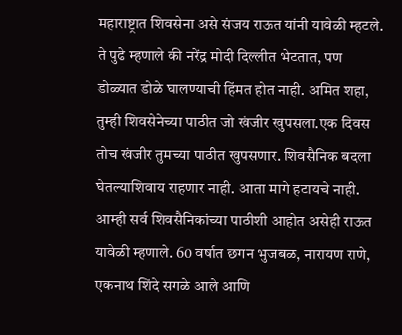महाराष्ट्रात शिवसेना असे संजय राऊत यांनी यावेळी म्हटले. ते पुढे म्हणाले की नरेंद्र मोदी दिल्लीत भेटतात, पण डोळ्यात डोळे घालण्याची हिंमत होत नाही. अमित शहा, तुम्ही शिवसेनेच्या पाठीत जो खंजीर खुपसला.एक दिवस तोच खंजीर तुमच्या पाठीत खुपसणार. शिवसैनिक बदला घेतल्याशिवाय राहणार नाही. आता मागे हटायचे नाही. आम्ही सर्व शिवसैनिकांच्या पाठीशी आहोत असेही राऊत यावेळी म्हणाले. 60 वर्षात छगन भुजबळ, नारायण राणे, एकनाथ शिंदे सगळे आले आणि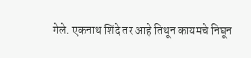गेले. एकनाथ शिंदे तर आहे तिथून कायमचे निघून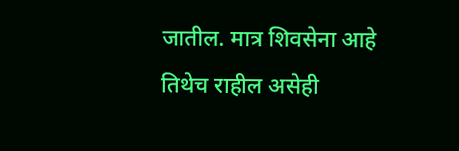जातील. मात्र शिवसेना आहे तिथेच राहील असेही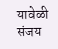यावेळी संजय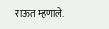राऊत म्हणाले.